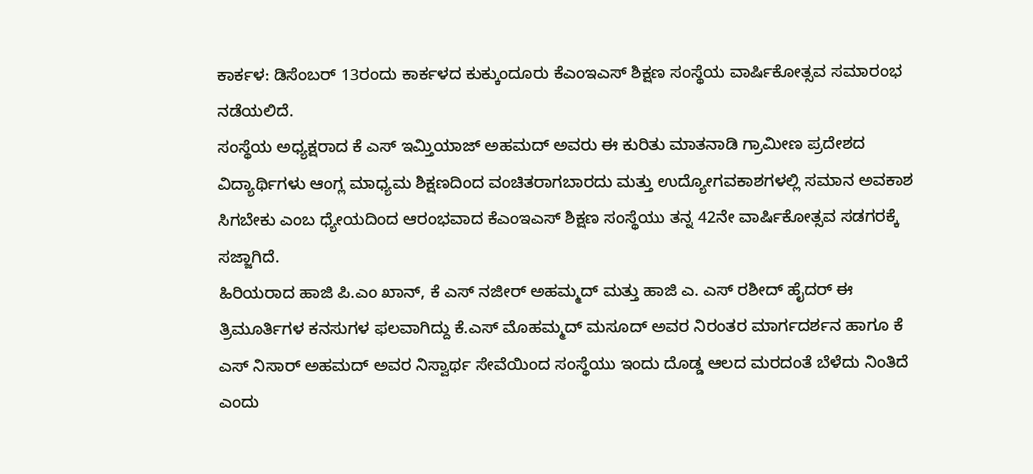ಕಾರ್ಕಳ: ಡಿಸೆಂಬರ್ 13ರಂದು ಕಾರ್ಕಳದ ಕುಕ್ಕುಂದೂರು ಕೆಎಂಇಎಸ್ ಶಿಕ್ಷಣ ಸಂಸ್ಥೆಯ ವಾರ್ಷಿಕೋತ್ಸವ ಸಮಾರಂಭ ನಡೆಯಲಿದೆ.
ಸಂಸ್ಥೆಯ ಅಧ್ಯಕ್ಷರಾದ ಕೆ ಎಸ್ ಇಮ್ತಿಯಾಜ್ ಅಹಮದ್ ಅವರು ಈ ಕುರಿತು ಮಾತನಾಡಿ ಗ್ರಾಮೀಣ ಪ್ರದೇಶದ ವಿದ್ಯಾರ್ಥಿಗಳು ಆಂಗ್ಲ ಮಾಧ್ಯಮ ಶಿಕ್ಷಣದಿಂದ ವಂಚಿತರಾಗಬಾರದು ಮತ್ತು ಉದ್ಯೋಗವಕಾಶಗಳಲ್ಲಿ ಸಮಾನ ಅವಕಾಶ ಸಿಗಬೇಕು ಎಂಬ ಧ್ಯೇಯದಿಂದ ಆರಂಭವಾದ ಕೆಎಂಇಎಸ್ ಶಿಕ್ಷಣ ಸಂಸ್ಥೆಯು ತನ್ನ 42ನೇ ವಾರ್ಷಿಕೋತ್ಸವ ಸಡಗರಕ್ಕೆ ಸಜ್ಜಾಗಿದೆ.
ಹಿರಿಯರಾದ ಹಾಜಿ ಪಿ.ಎಂ ಖಾನ್, ಕೆ ಎಸ್ ನಜೀರ್ ಅಹಮ್ಮದ್ ಮತ್ತು ಹಾಜಿ ಎ. ಎಸ್ ರಶೀದ್ ಹೈದರ್ ಈ ತ್ರಿಮೂರ್ತಿಗಳ ಕನಸುಗಳ ಫಲವಾಗಿದ್ದು ಕೆ.ಎಸ್ ಮೊಹಮ್ಮದ್ ಮಸೂದ್ ಅವರ ನಿರಂತರ ಮಾರ್ಗದರ್ಶನ ಹಾಗೂ ಕೆ ಎಸ್ ನಿಸಾರ್ ಅಹಮದ್ ಅವರ ನಿಸ್ವಾರ್ಥ ಸೇವೆಯಿಂದ ಸಂಸ್ಥೆಯು ಇಂದು ದೊಡ್ಡ ಆಲದ ಮರದಂತೆ ಬೆಳೆದು ನಿಂತಿದೆ ಎಂದು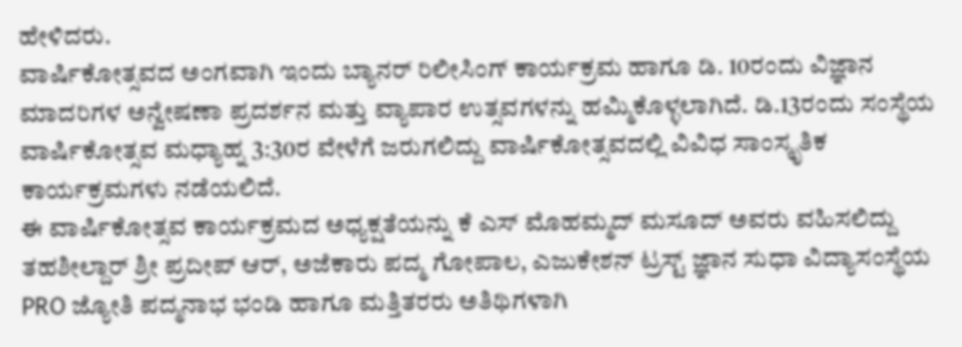ಹೇಳಿದರು.
ವಾರ್ಷಿಕೋತ್ಸವದ ಅಂಗವಾಗಿ ಇಂದು ಬ್ಯಾನರ್ ರಿಲೀಸಿಂಗ್ ಕಾರ್ಯಕ್ರಮ ಹಾಗೂ ಡಿ. 10ರಂದು ವಿಜ್ಞಾನ ಮಾದರಿಗಳ ಅನ್ವೇಷಣಾ ಪ್ರದರ್ಶನ ಮತ್ತು ವ್ಯಾಪಾರ ಉತ್ಸವಗಳನ್ನು ಹಮ್ಮಿಕೊಳ್ಳಲಾಗಿದೆ. ಡಿ.13ರಂದು ಸಂಸ್ಥೆಯ ವಾರ್ಷಿಕೋತ್ಸವ ಮಧ್ಯಾಹ್ನ 3:30ರ ವೇಳೆಗೆ ಜರುಗಲಿದ್ದು ವಾರ್ಷಿಕೋತ್ಸವದಲ್ಲಿ ವಿವಿಧ ಸಾಂಸ್ಕೃತಿಕ ಕಾರ್ಯಕ್ರಮಗಳು ನಡೆಯಲಿದೆ.
ಈ ವಾರ್ಷಿಕೋತ್ಸವ ಕಾರ್ಯಕ್ರಮದ ಅಧ್ಯಕ್ಷತೆಯನ್ನು ಕೆ ಎಸ್ ಮೊಹಮ್ಮದ್ ಮಸೂದ್ ಅವರು ವಹಿಸಲಿದ್ದು ತಹಶೀಲ್ದಾರ್ ಶ್ರೀ ಪ್ರದೀಪ್ ಆರ್, ಅಜೆಕಾರು ಪದ್ಮ ಗೋಪಾಲ, ಎಜುಕೇಶನ್ ಟ್ರಸ್ಟ್ ಜ್ಞಾನ ಸುಧಾ ವಿದ್ಯಾಸಂಸ್ಥೆಯ PRO ಜ್ಯೋತಿ ಪದ್ಮನಾಭ ಭಂಡಿ ಹಾಗೂ ಮತ್ತಿತರರು ಅತಿಥಿಗಳಾಗಿ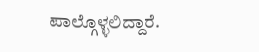ಪಾಲ್ಗೊಳ್ಳಲಿದ್ದಾರೆ.